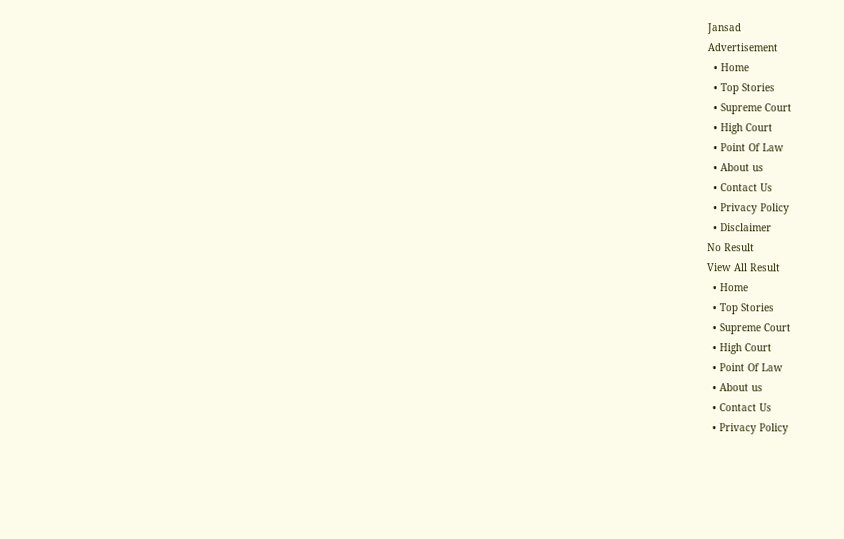Jansad
Advertisement
  • Home
  • Top Stories
  • Supreme Court
  • High Court
  • Point Of Law
  • About us
  • Contact Us
  • Privacy Policy
  • Disclaimer
No Result
View All Result
  • Home
  • Top Stories
  • Supreme Court
  • High Court
  • Point Of Law
  • About us
  • Contact Us
  • Privacy Policy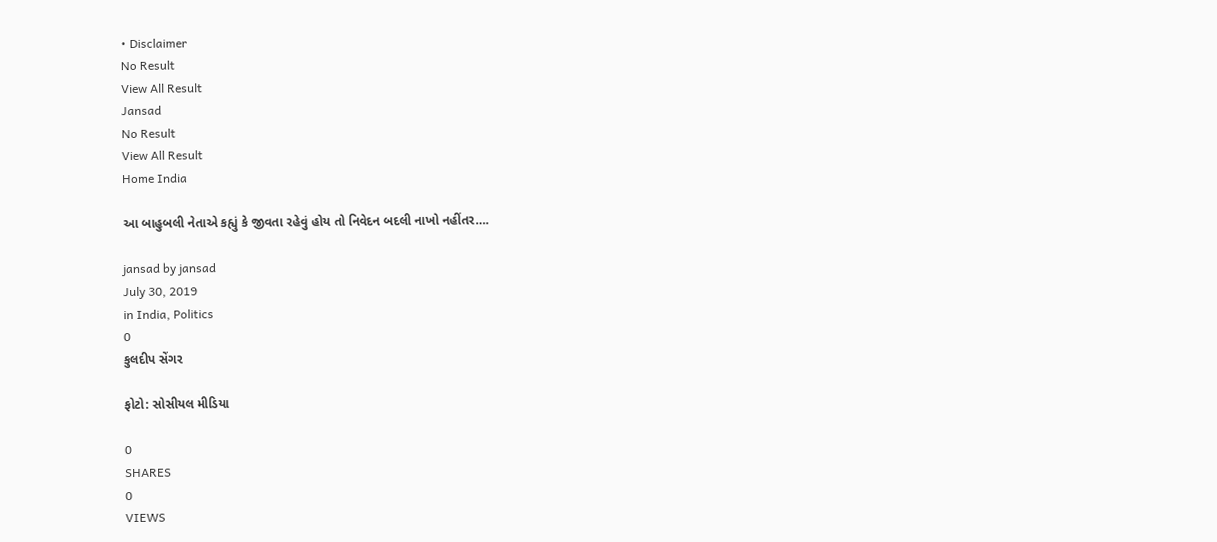• Disclaimer
No Result
View All Result
Jansad
No Result
View All Result
Home India

આ બાહુબલી નેતાએ કહ્યું કે જીવતા રહેવું હોય તો નિવેદન બદલી નાખો નહીંતર….

jansad by jansad
July 30, 2019
in India, Politics
0
કુલદીપ સેંગર

ફોટો: સોસીયલ મીડિયા

0
SHARES
0
VIEWS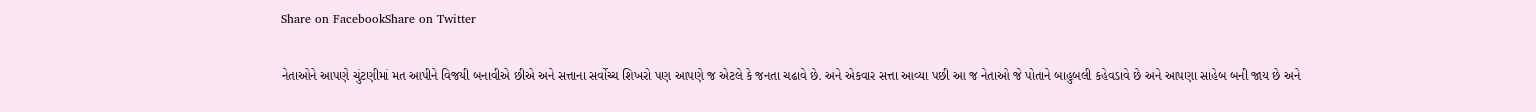Share on FacebookShare on Twitter

નેતાઓને આપણે ચુંટણીમાં મત આપીને વિજયી બનાવીએ છીએ અને સત્તાના સર્વોચ્ચ શિખરો પણ આપણે જ એટલે કે જનતા ચઢાવે છે. અને એકવાર સત્તા આવ્યા પછી આ જ નેતાઓ જે પોતાને બાહુબલી કહેવડાવે છે અને આપણા સાહેબ બની જાય છે અને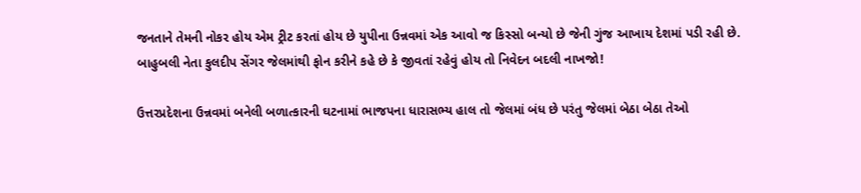જનતાને તેમની નોકર હોય એમ ટ્રીટ કરતાં હોય છે યુપીના ઉન્નવમાં એક આવો જ કિસ્સો બન્યો છે જેની ગુંજ આખાય દેશમાં પડી રહી છે. બાહુબલી નેતા કુલદીપ સેંગર જેલમાંથી ફોન કરીને કહે છે કે જીવતાં રહેવું હોય તો નિવેદન બદલી નાખજો!

ઉત્તરપ્રદેશના ઉન્નવમાં બનેલી બળાત્કારની ઘટનામાં ભાજપના ધારાસભ્ય હાલ તો જેલમાં બંધ છે પરંતુ જેલમાં બેઠા બેઠા તેઓ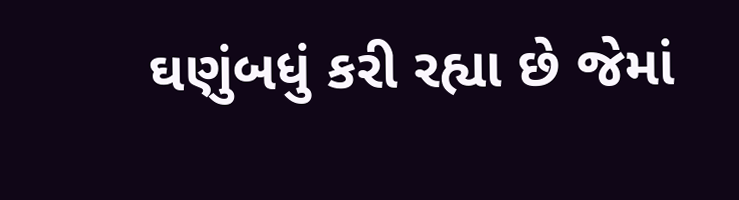ઘણુંબધું કરી રહ્યા છે જેમાં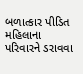બળાત્કાર પીડિત મહિલાના પરિવારને ડરાવવા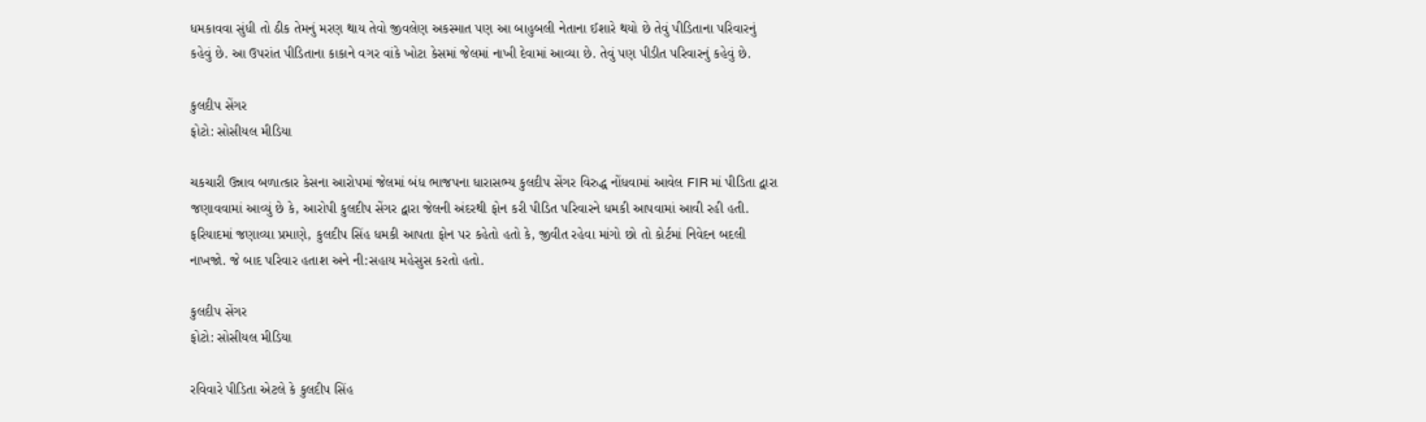ધમકાવવા સુંધી તો ઠીક તેમનું મરણ થાય તેવો જીવલેણ અકસ્માત પણ આ બાહુબલી નેતાના ઈશારે થયો છે તેવું પીડિતાના પરિવારનું કહેવું છે. આ ઉપરાંત પીડિતાના કાકાને વગર વાંકે ખોટા કેસમાં જેલમાં નાખી દેવામાં આવ્યા છે. તેવું પણ પીડીત પરિવારનું કહેવું છે.

કુલદીપ સેંગર
ફોટો: સોસીયલ મીડિયા

ચકચારી ઉન્નાવ બળાત્કાર કેસના આરોપમાં જેલમાં બંધ ભાજપના ધારાસભ્ય કુલદીપ સેંગર વિરુદ્ધ નોંધવામાં આવેલ FIR માં પીડિતા દ્વારા જણાવવામાં આવ્યું છે કે, આરોપી કુલદીપ સેંગર દ્વારા જેલની અંદરથી ફોન કરી પીડિત પરિવારને ધમકી આપવામાં આવી રહી હતી. ફરિયાદમાં જણાવ્યા પ્રમાણે, કુલદીપ સિંહ ધમકી આપતા ફોન પર કહેતો હતો કે, જીવીત રહેવા માંગો છો તો કોર્ટમાં નિવેદન બદલી નાખજો. જે બાદ પરિવાર હતાશ અને ની:સહાય મહેસુસ કરતો હતો.

કુલદીપ સેંગર
ફોટો: સોસીયલ મીડિયા

રવિવારે પીડિતા એટલે કે કુલદીપ સિંહ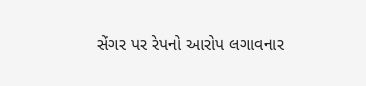સેંગર પર રેપનો આરોપ લગાવનાર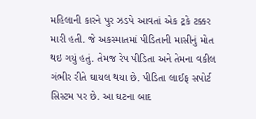મહિલાની કારને પુર ઝડપે આવતાં એક ટ્રકે ટક્કર મારી હતી. જે અકસ્માતમાં પીડિતાની માસીનું મોત થઇ ગયું હતું. તેમજ રેપ પીડિતા અને તેમના વકીલ ગંભીર રીતે ઘાયલ થયા છે. પીડિતા લાઈફ સપોર્ટ સિસ્ટમ પર છે. આ ઘટના બાદ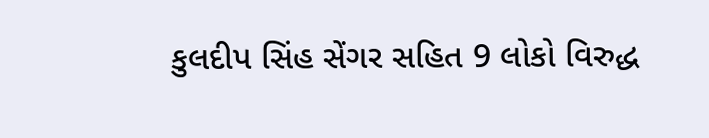કુલદીપ સિંહ સેંગર સહિત 9 લોકો વિરુદ્ધ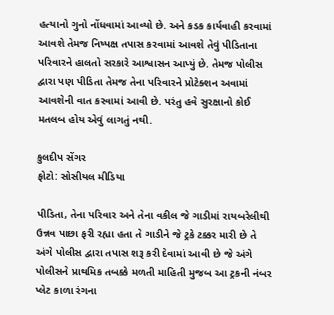હત્યાનો ગુનો નોંધવામાં આવ્યો છે. અને કડક કાર્યવાહી કરવામાં આવશે તેમજ નિષ્પક્ષ તપાસ કરવામાં આવશે તેવું પીડિતાના પરિવારને હાલતો સરકારે આશ્વાસન આપ્યું છે. તેમજ પોલીસ દ્વારા પણ પીડિતા તેમજ તેના પરિવારને પ્રોટેક્શન અવામાં આવશેની વાત કરવામાં આવી છે. પરંતુ હવે સુરક્ષાનો કોઈ મતલબ હોય એવું લાગતું નથી.

કુલદીપ સેંગર
ફોટો: સોસીયલ મીડિયા

પીડિતા, તેના પરિવાર અને તેના વકીલ જે ગાડીમાં રાયબરેલીથી ઉન્નવ પાછા ફરી રહ્યા હતા તે ગાડીને જે ટ્રકે ટક્કર મારી છે તે અંગે પોલીસ દ્વારા તપાસ શરૂ કરી દેવામાં આવી છે જે અંગે પોલીસને પ્રાથમિક તબક્કે મળતી માહિતી મુજબ આ ટ્રકની નંબર પ્લેટ કાળા રંગના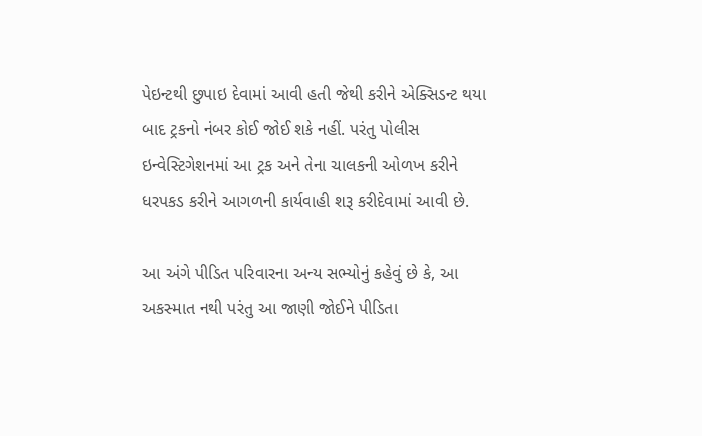પેઇન્ટથી છુપાઇ દેવામાં આવી હતી જેથી કરીને એક્સિડન્ટ થયા બાદ ટ્રકનો નંબર કોઈ જોઈ શકે નહીં. પરંતુ પોલીસ ઇન્વેસ્ટિગેશનમાં આ ટ્રક અને તેના ચાલકની ઓળખ કરીને ધરપકડ કરીને આગળની કાર્યવાહી શરૂ કરીદેવામાં આવી છે.

આ અંગે પીડિત પરિવારના અન્ય સભ્યોનું કહેવું છે કે, આ અકસ્માત નથી પરંતુ આ જાણી જોઈને પીડિતા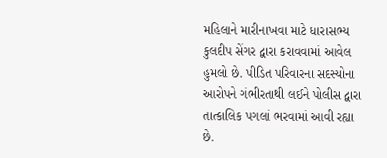મહિલાને મારીનાખવા માટે ધારાસભ્ય કુલદીપ સેંગર દ્વારા કરાવવામાં આવેલ હુમલો છે. પીડિત પરિવારના સદસ્યોના આરોપને ગંભીરતાથી લઈને પોલીસ દ્વારા તાત્કાલિક પગલાં ભરવામાં આવી રહ્યા છે.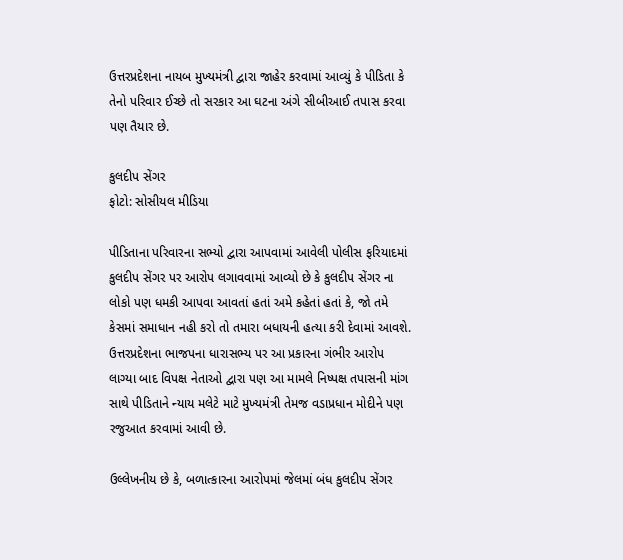ઉત્તરપ્રદેશના નાયબ મુખ્યમંત્રી દ્વારા જાહેર કરવામાં આવ્યું કે પીડિતા કે તેનો પરિવાર ઈચ્છે તો સરકાર આ ઘટના અંગે સીબીઆઈ તપાસ કરવા પણ તૈયાર છે.

કુલદીપ સેંગર
ફોટો: સોસીયલ મીડિયા

પીડિતાના પરિવારના સભ્યો દ્વારા આપવામાં આવેલી પોલીસ ફરિયાદમાં કુલદીપ સેંગર પર આરોપ લગાવવામાં આવ્યો છે કે કુલદીપ સેંગર ના લોકો પણ ધમકી આપવા આવતાં હતાં અમે કહેતાં હતાં કે, જો તમે કેસમાં સમાધાન નહી કરો તો તમારા બધાયની હત્યા કરી દેવામાં આવશે. ઉત્તરપ્રદેશના ભાજપના ધારાસભ્ય પર આ પ્રકારના ગંભીર આરોપ લાગ્યા બાદ વિપક્ષ નેતાઓ દ્વારા પણ આ મામલે નિષ્પક્ષ તપાસની માંગ સાથે પીડિતાને ન્યાય મલેટે માટે મુખ્યમંત્રી તેમજ વડાપ્રધાન મોદીને પણ રજુઆત કરવામાં આવી છે.

ઉલ્લેખનીય છે કે, બળાત્કારના આરોપમાં જેલમાં બંધ કુલદીપ સેંગર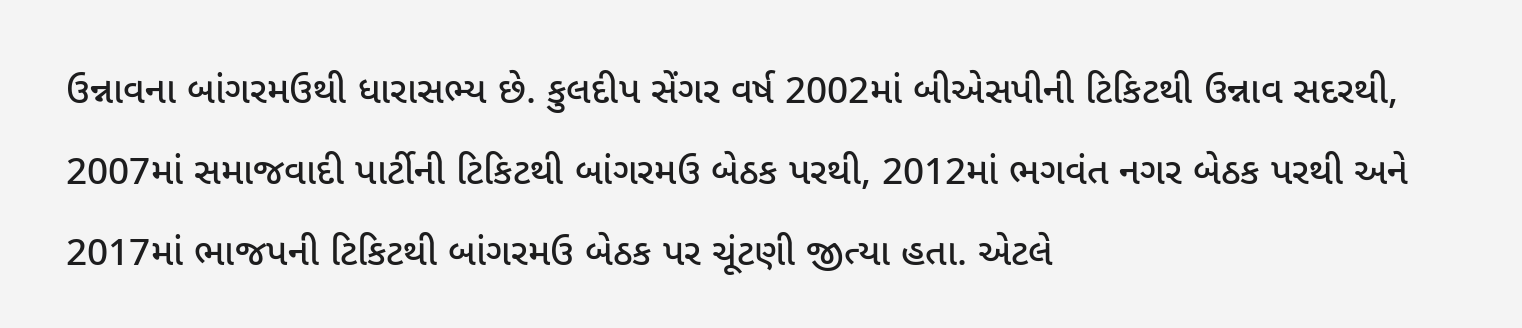ઉન્નાવના બાંગરમઉથી ધારાસભ્ય છે. કુલદીપ સેંગર વર્ષ 2002માં બીએસપીની ટિકિટથી ઉન્નાવ સદરથી, 2007માં સમાજવાદી પાર્ટીની ટિકિટથી બાંગરમઉ બેઠક પરથી, 2012માં ભગવંત નગર બેઠક પરથી અને 2017માં ભાજપની ટિકિટથી બાંગરમઉ બેઠક પર ચૂંટણી જીત્યા હતા. એટલે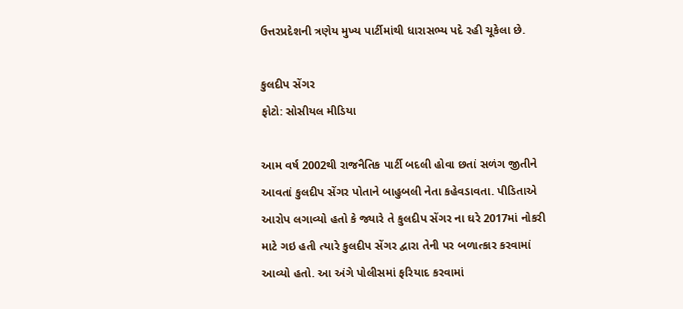ઉત્તરપ્રદેશની ત્રણેય મુખ્ય પાર્ટીમાંથી ધારાસભ્ય પદે રહી ચૂકેલા છે.

કુલદીપ સેંગર
ફોટો: સોસીયલ મીડિયા

આમ વર્ષ 2002થી રાજનૈતિક પાર્ટી બદલી હોવા છતાં સળંગ જીતીને આવતાં કુલદીપ સેંગર પોતાને બાહુબલી નેતા કહેવડાવતા. પીડિતાએ આરોપ લગાવ્યો હતો કે જ્યારે તે કુલદીપ સેંગર ના ઘરે 2017માં નોકરી માટે ગઇ હતી ત્યારે કુલદીપ સેંગર દ્વારા તેની પર બળાત્કાર કરવામાં આવ્યો હતો. આ અંગે પોલીસમાં ફરિયાદ કરવામાં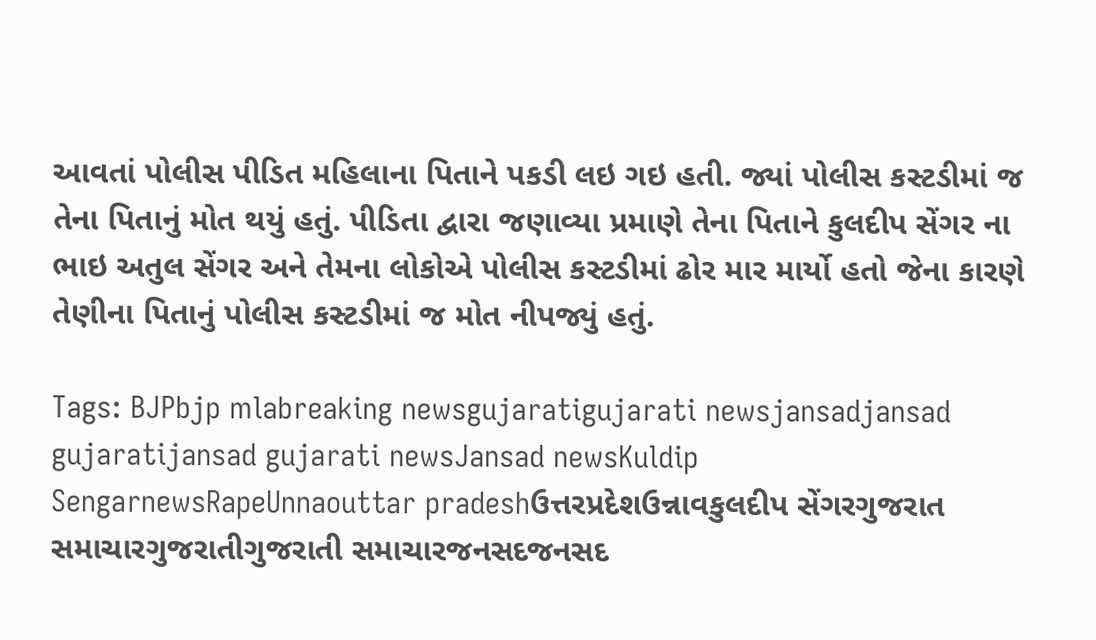આવતાં પોલીસ પીડિત મહિલાના પિતાને પકડી લઇ ગઇ હતી. જ્યાં પોલીસ કસ્ટડીમાં જ તેના પિતાનું મોત થયું હતું. પીડિતા દ્વારા જણાવ્યા પ્રમાણે તેના પિતાને કુલદીપ સેંગર ના ભાઇ અતુલ સેંગર અને તેમના લોકોએ પોલીસ કસ્ટડીમાં ઢોર માર માર્યો હતો જેના કારણે તેણીના પિતાનું પોલીસ કસ્ટડીમાં જ મોત નીપજ્યું હતું.

Tags: BJPbjp mlabreaking newsgujaratigujarati newsjansadjansad gujaratijansad gujarati newsJansad newsKuldip SengarnewsRapeUnnaouttar pradeshઉત્તરપ્રદેશઉન્નાવકુલદીપ સેંગરગુજરાત સમાચારગુજરાતીગુજરાતી સમાચારજનસદજનસદ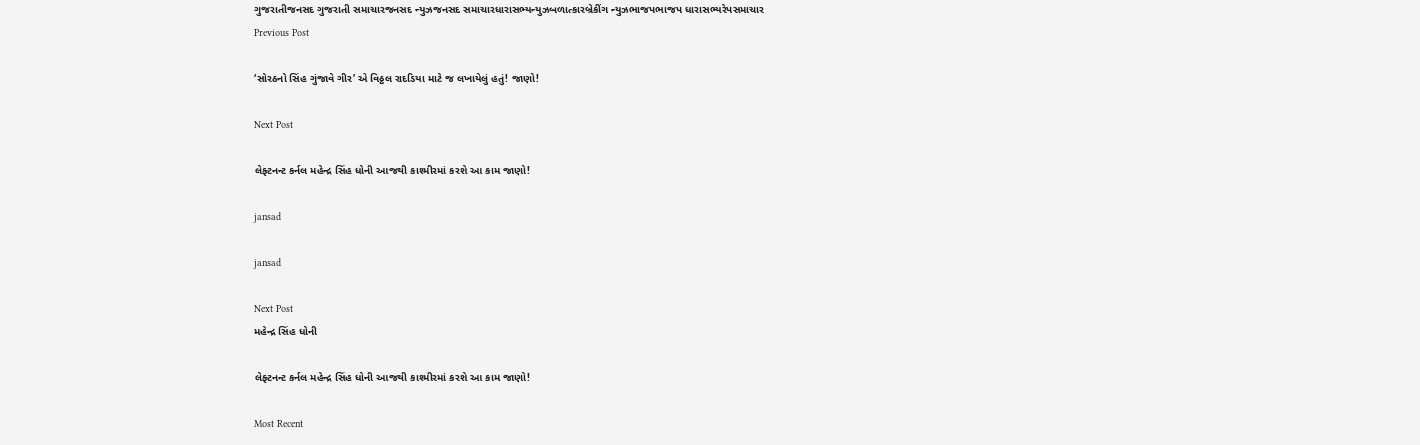ગુજરાતીજનસદ ગુજરાતી સમાચારજનસદ ન્યુઝજનસદ સમાચારધારાસભ્યન્યુઝબળાત્કારબ્રેકીંગ ન્યુઝભાજપભાજપ ધારાસભ્યરેપસમાચાર
Previous Post

‘સોરઠનો સિંહ ગુંજાવે ગીર’ એ વિઠ્ઠલ રાદડિયા માટે જ લખાયેલું હતું! જાણો!

Next Post

લેફ્ટનન્ટ કર્નલ મહેન્દ્ર સિંહ ધોની આજથી કાશ્મીરમાં કરશે આ કામ જાણો!

jansad

jansad

Next Post
મહેન્દ્ર સિંહ ધોની

લેફ્ટનન્ટ કર્નલ મહેન્દ્ર સિંહ ધોની આજથી કાશ્મીરમાં કરશે આ કામ જાણો!

Most Recent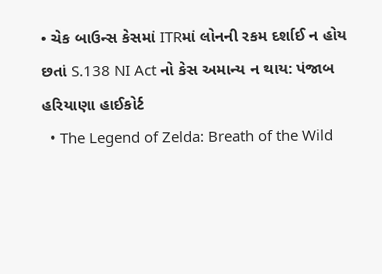• ચેક બાઉન્સ કેસમાં ITRમાં લોનની રકમ દર્શાઈ ન હોય છતાં S.138 NI Act નો કેસ અમાન્ય ન થાય: પંજાબ હરિયાણા હાઈકોર્ટ
  • The Legend of Zelda: Breath of the Wild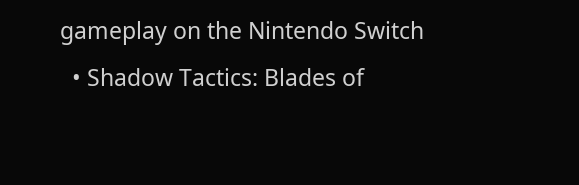gameplay on the Nintendo Switch
  • Shadow Tactics: Blades of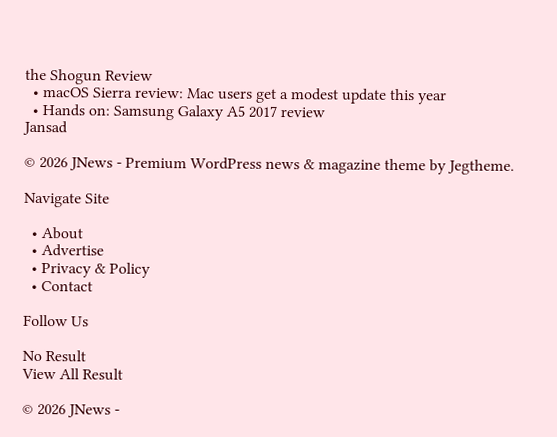the Shogun Review
  • macOS Sierra review: Mac users get a modest update this year
  • Hands on: Samsung Galaxy A5 2017 review
Jansad

© 2026 JNews - Premium WordPress news & magazine theme by Jegtheme.

Navigate Site

  • About
  • Advertise
  • Privacy & Policy
  • Contact

Follow Us

No Result
View All Result

© 2026 JNews -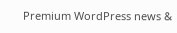Premium WordPress news &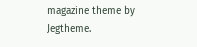magazine theme by Jegtheme.